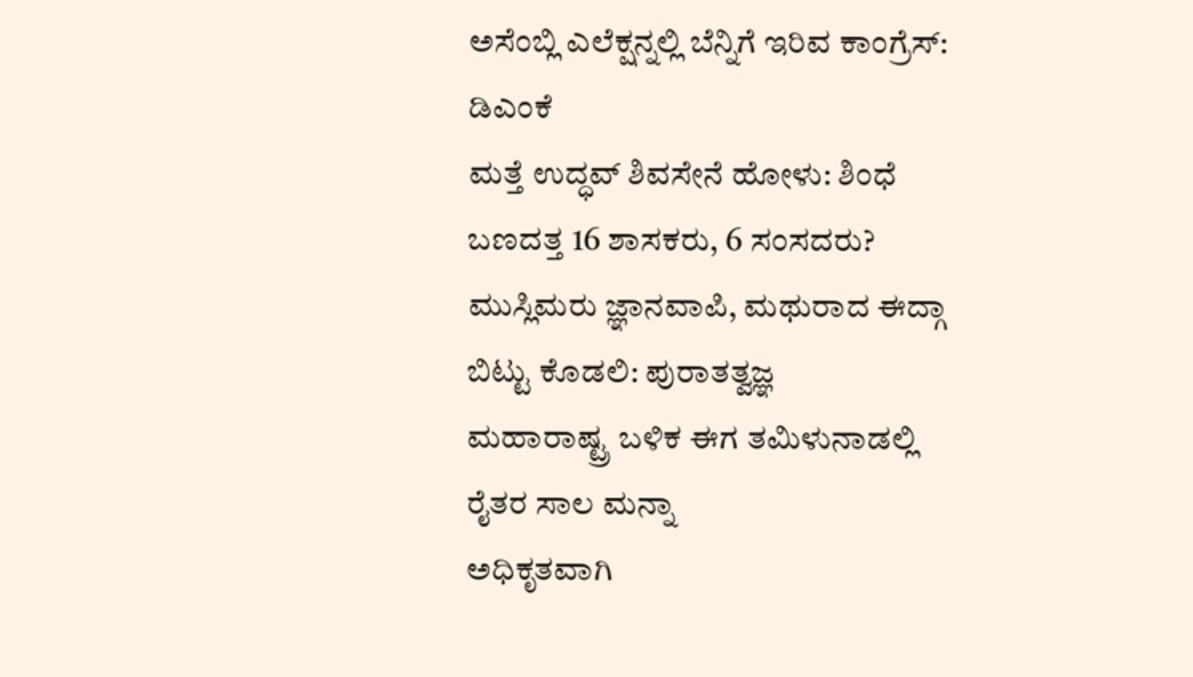ಅಸೆಂಬ್ಲಿ ಎಲೆಕ್ಷನ್ನಲ್ಲಿ ಬೆನ್ನಿಗೆ ಇರಿವ ಕಾಂಗ್ರೆಸ್: ಡಿಎಂಕೆ
ಮತ್ತೆ ಉದ್ಧವ್ ಶಿವಸೇನೆ ಹೋಳು: ಶಿಂಧೆ ಬಣದತ್ತ 16 ಶಾಸಕರು, 6 ಸಂಸದರು?
ಮುಸ್ಲಿಮರು ಜ್ಞಾನವಾಪಿ, ಮಥುರಾದ ಈದ್ಗಾ ಬಿಟ್ಟು ಕೊಡಲಿ: ಪುರಾತತ್ವಜ್ಞ
ಮಹಾರಾಷ್ಟ್ರ ಬಳಿಕ ಈಗ ತಮಿಳುನಾಡಲ್ಲಿ ರೈತರ ಸಾಲ ಮನ್ನಾ
ಅಧಿಕೃತವಾಗಿ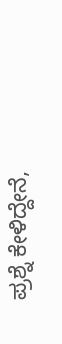ಪ್ರಶ್ನೆ ಕೇಳಿದ್ದೇನೆ,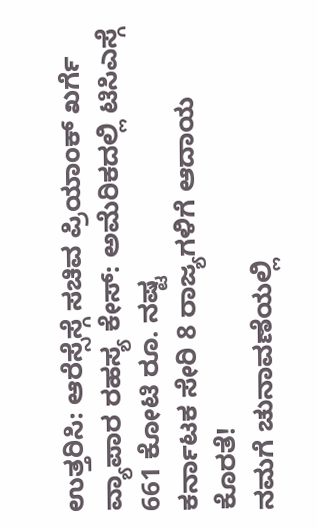ಉತ್ತರಿಸಿ: ಆರೆಸ್ಸೆಸ್ಗೆ ಸಚಿವ ಪ್ರಿಯಾಂಕ್ ಖರ್ಗೆ
ವ್ಯಾಪಾರ ರಹಸ್ಯ ಕೇಸ್: ಅಮೆರಿಕದಲ್ಲಿ ಟಿಸಿಎಸ್ಗೆ 661 ಕೋಟಿ ರೂ. ನಷ್ಟ
ಕರ್ನಾಟಕ ಸೇರಿ 8 ರಾಜ್ಯಗಳಿಗೆ ಆದಾಯ ಕೊರತೆ!
ನಮಗೆ ಚುನಾವಣೆಯಲ್ಲಿ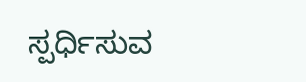ಸ್ಪರ್ಧಿಸುವ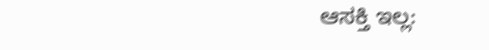ಆಸಕ್ತಿ ಇಲ್ಲ: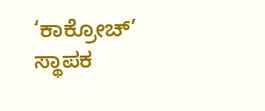‘ಕಾಕ್ರೋಚ್’ ಸ್ಥಾಪಕ